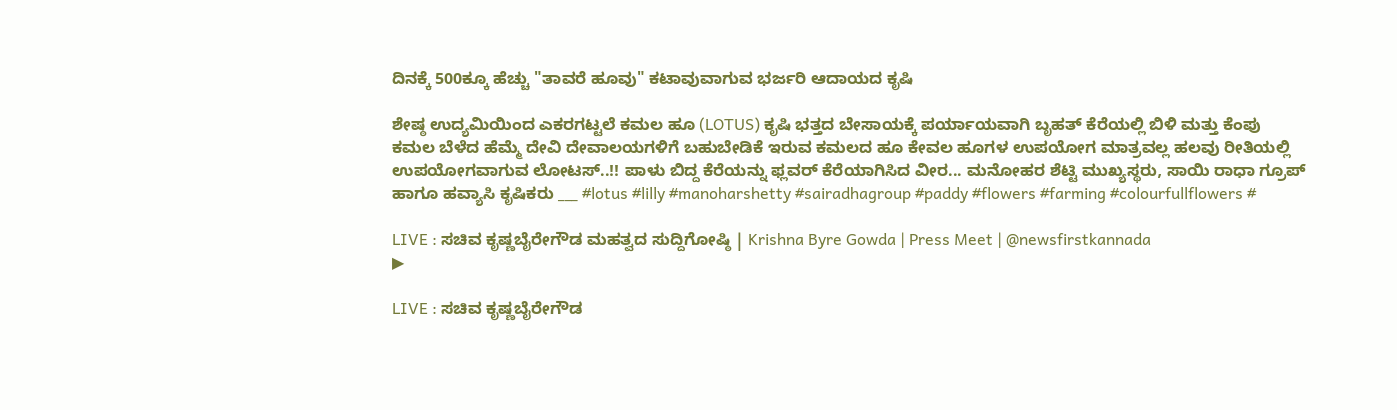ದಿನಕ್ಕೆ 500ಕ್ಕೂ ಹೆಚ್ಚು "ತಾವರೆ ಹೂವು" ಕಟಾವುವಾಗುವ ಭರ್ಜರಿ ಆದಾಯದ ಕೃಷಿ

ಶೇಷ್ಠ ಉದ್ಯಮಿಯಿಂದ ಎಕರಗಟ್ಟಲೆ ಕಮಲ ಹೂ (LOTUS) ಕೃಷಿ ಭತ್ತದ ಬೇಸಾಯಕ್ಕೆ ಪರ್ಯಾಯವಾಗಿ ಬೃಹತ್ ಕೆರೆಯಲ್ಲಿ ಬಿಳಿ ಮತ್ತು ಕೆಂಪು ಕಮಲ ಬೆಳೆದ ಹೆಮ್ಮೆ ದೇವಿ ದೇವಾಲಯಗಳಿಗೆ ಬಹುಬೇಡಿಕೆ ಇರುವ ಕಮಲದ ಹೂ ಕೇವಲ ಹೂಗಳ ಉಪಯೋಗ ಮಾತ್ರವಲ್ಲ ಹಲವು ರೀತಿಯಲ್ಲಿ ಉಪಯೋಗವಾಗುವ ಲೋಟಸ್..!! ಪಾಳು ಬಿದ್ದ ಕೆರೆಯನ್ನು ಫ್ಲವರ್ ಕೆರೆಯಾಗಿಸಿದ ವೀರ... ಮನೋಹರ ಶೆಟ್ಟಿ ಮುಖ್ಯಸ್ಥರು, ಸಾಯಿ ರಾಧಾ ಗ್ರೂಪ್ ಹಾಗೂ ಹವ್ಯಾಸಿ ಕೃಷಿಕರು ___ #lotus #lilly #manoharshetty #sairadhagroup #paddy #flowers #farming #colourfullflowers #

LIVE : ಸಚಿವ ಕೃಷ್ಣಬೈರೇಗೌಡ ಮಹತ್ವದ ಸುದ್ದಿಗೋಷ್ಠಿ | Krishna Byre Gowda | Press Meet | @newsfirstkannada
▶

LIVE : ಸಚಿವ ಕೃಷ್ಣಬೈರೇಗೌಡ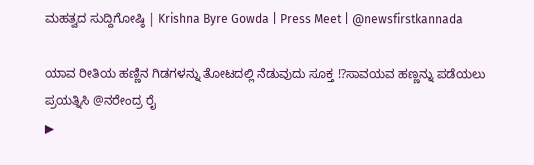ಮಹತ್ವದ ಸುದ್ದಿಗೋಷ್ಠಿ | Krishna Byre Gowda | Press Meet | @newsfirstkannada

ಯಾವ ರೀತಿಯ ಹಣ್ಣಿನ ಗಿಡಗಳನ್ನು ತೋಟದಲ್ಲಿ ನೆಡುವುದು ಸೂಕ್ತ ⁉ಸಾವಯವ ಹಣ್ಣನ್ನು ಪಡೆಯಲು ಪ್ರಯತ್ನಿಸಿ @ನರೇಂದ್ರ ರೈ
▶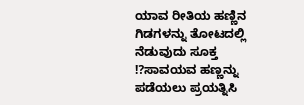ಯಾವ ರೀತಿಯ ಹಣ್ಣಿನ ಗಿಡಗಳನ್ನು ತೋಟದಲ್ಲಿ ನೆಡುವುದು ಸೂಕ್ತ ⁉ಸಾವಯವ ಹಣ್ಣನ್ನು ಪಡೆಯಲು ಪ್ರಯತ್ನಿಸಿ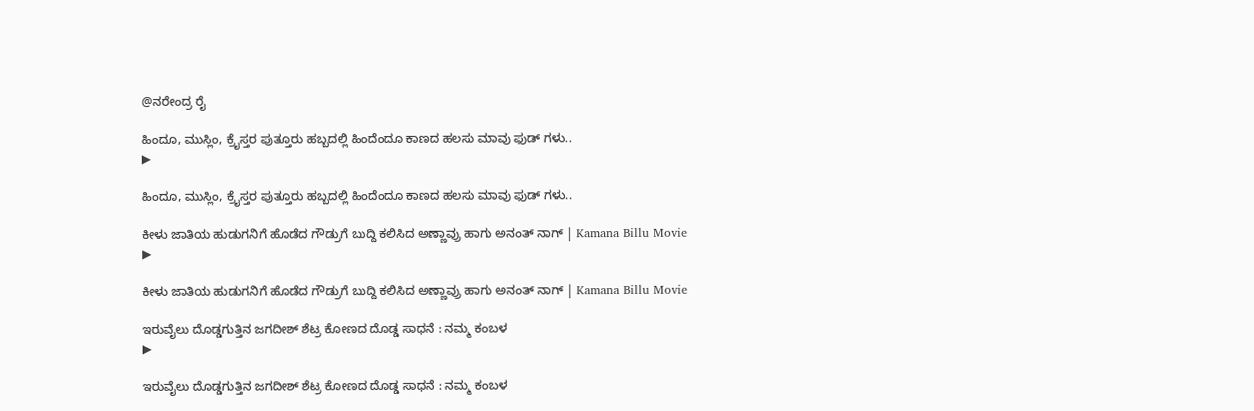@ನರೇಂದ್ರ ರೈ

ಹಿಂದೂ, ಮುಸ್ಲಿಂ, ಕ್ರೈಸ್ತರ ಪುತ್ತೂರು ಹಬ್ಬದಲ್ಲಿ ಹಿಂದೆಂದೂ ಕಾಣದ ಹಲಸು ಮಾವು ಫುಡ್ ಗಳು..
▶

ಹಿಂದೂ, ಮುಸ್ಲಿಂ, ಕ್ರೈಸ್ತರ ಪುತ್ತೂರು ಹಬ್ಬದಲ್ಲಿ ಹಿಂದೆಂದೂ ಕಾಣದ ಹಲಸು ಮಾವು ಫುಡ್ ಗಳು..

ಕೀಳು ಜಾತಿಯ ಹುಡುಗನಿಗೆ ಹೊಡೆದ ಗೌಡ್ರುಗೆ ಬುದ್ದಿ ಕಲಿಸಿದ ಅಣ್ಣಾವ್ರು ಹಾಗು ಅನಂತ್ ನಾಗ್ | Kamana Billu Movie
▶

ಕೀಳು ಜಾತಿಯ ಹುಡುಗನಿಗೆ ಹೊಡೆದ ಗೌಡ್ರುಗೆ ಬುದ್ದಿ ಕಲಿಸಿದ ಅಣ್ಣಾವ್ರು ಹಾಗು ಅನಂತ್ ನಾಗ್ | Kamana Billu Movie

ಇರುವೈಲು ದೊಡ್ಡಗುತ್ತಿನ ಜಗದೀಶ್ ಶೆಟ್ರ ಕೋಣದ ದೊಡ್ಡ ಸಾಧನೆ : ನಮ್ಮ ಕಂಬಳ
▶

ಇರುವೈಲು ದೊಡ್ಡಗುತ್ತಿನ ಜಗದೀಶ್ ಶೆಟ್ರ ಕೋಣದ ದೊಡ್ಡ ಸಾಧನೆ : ನಮ್ಮ ಕಂಬಳ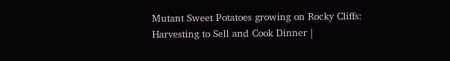Mutant Sweet Potatoes growing on Rocky Cliffs: Harvesting to Sell and Cook Dinner |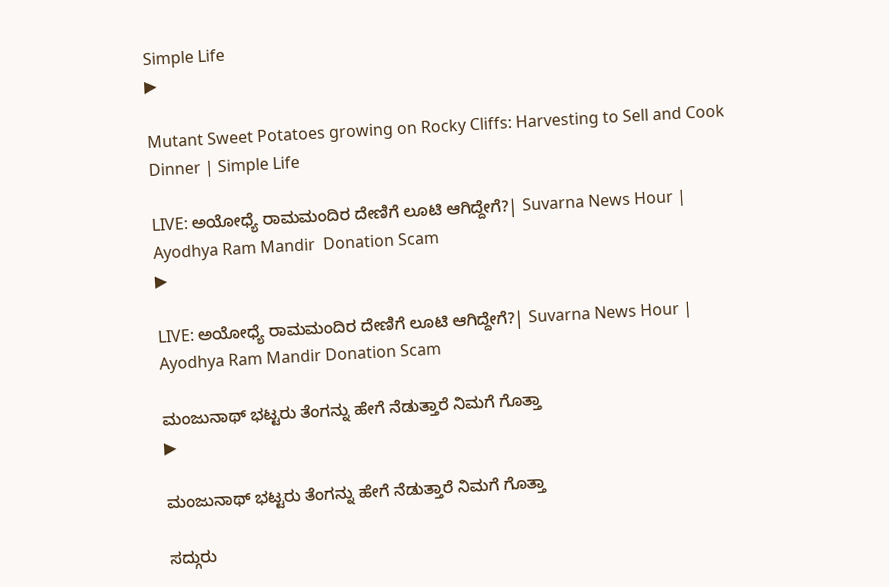Simple Life
▶

Mutant Sweet Potatoes growing on Rocky Cliffs: Harvesting to Sell and Cook Dinner | Simple Life

LIVE: ಅಯೋಧ್ಯೆ ರಾಮಮಂದಿರ ದೇಣಿಗೆ ಲೂಟಿ ಆಗಿದ್ದೇಗೆ?| Suvarna News Hour | Ayodhya Ram Mandir  Donation Scam
▶

LIVE: ಅಯೋಧ್ಯೆ ರಾಮಮಂದಿರ ದೇಣಿಗೆ ಲೂಟಿ ಆಗಿದ್ದೇಗೆ?| Suvarna News Hour | Ayodhya Ram Mandir Donation Scam

ಮಂಜುನಾಥ್ ಭಟ್ಟರು ತೆಂಗನ್ನು ಹೇಗೆ ನೆಡುತ್ತಾರೆ ನಿಮಗೆ ಗೊತ್ತಾ
▶

ಮಂಜುನಾಥ್ ಭಟ್ಟರು ತೆಂಗನ್ನು ಹೇಗೆ ನೆಡುತ್ತಾರೆ ನಿಮಗೆ ಗೊತ್ತಾ

ಸದ್ಗುರು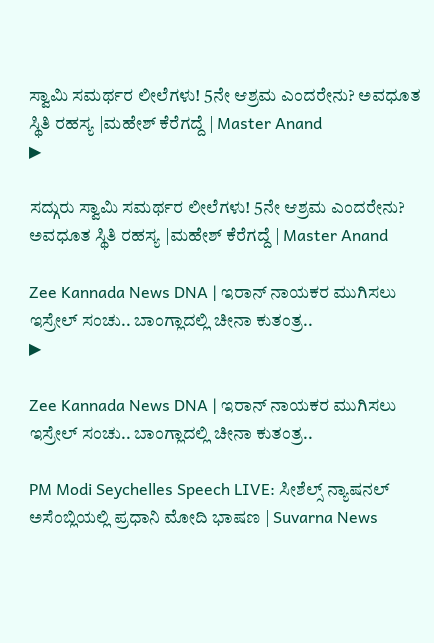ಸ್ವಾಮಿ ಸಮರ್ಥರ ಲೀಲೆಗಳು! 5ನೇ ಆಶ್ರಮ ಎಂದರೇನು? ಅವಧೂತ ಸ್ಥಿತಿ ರಹಸ್ಯ |ಮಹೇಶ್ ಕೆರೆಗದ್ದೆ | Master Anand
▶

ಸದ್ಗುರು ಸ್ವಾಮಿ ಸಮರ್ಥರ ಲೀಲೆಗಳು! 5ನೇ ಆಶ್ರಮ ಎಂದರೇನು? ಅವಧೂತ ಸ್ಥಿತಿ ರಹಸ್ಯ |ಮಹೇಶ್ ಕೆರೆಗದ್ದೆ | Master Anand

Zee Kannada News DNA | ಇರಾನ್ ನಾಯಕರ ಮುಗಿಸಲು ಇಸ್ರೇಲ್ ಸಂಚು.. ಬಾಂಗ್ಲಾದಲ್ಲಿ ಚೀನಾ ಕುತಂತ್ರ..
▶

Zee Kannada News DNA | ಇರಾನ್ ನಾಯಕರ ಮುಗಿಸಲು ಇಸ್ರೇಲ್ ಸಂಚು.. ಬಾಂಗ್ಲಾದಲ್ಲಿ ಚೀನಾ ಕುತಂತ್ರ..

PM Modi Seychelles Speech LIVE: ಸೀಶೆಲ್ಸ್ ನ್ಯಾಷನಲ್ ಅಸೆಂಬ್ಲಿಯಲ್ಲಿ ಪ್ರಧಾನಿ ಮೋದಿ ಭಾಷಣ | Suvarna News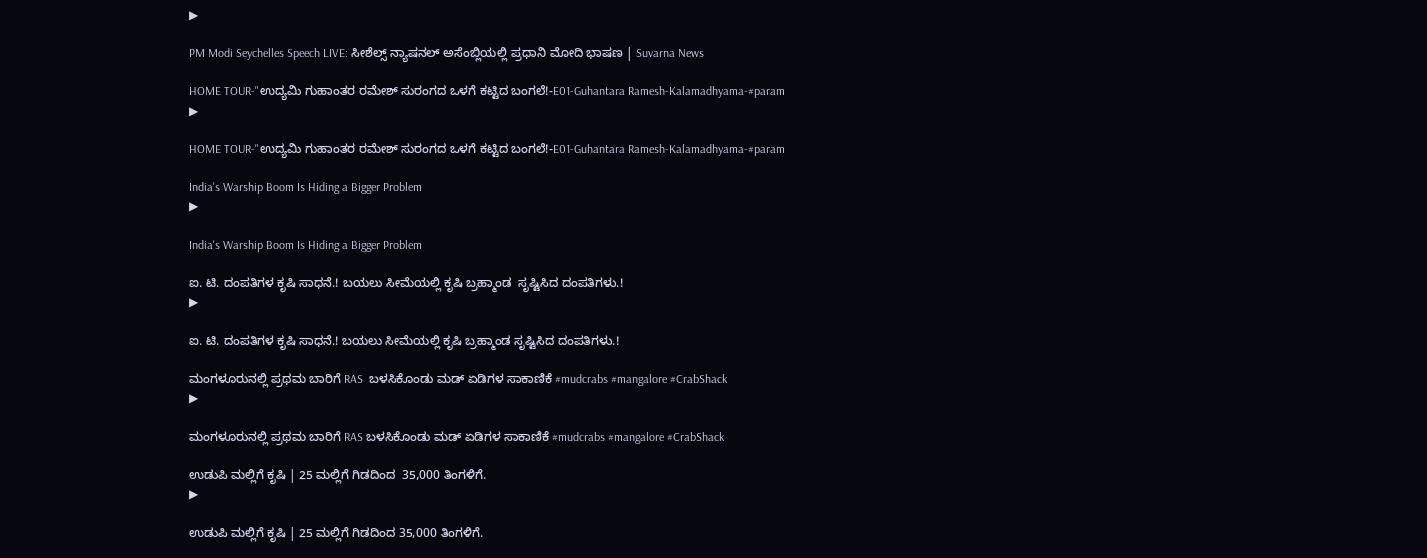▶

PM Modi Seychelles Speech LIVE: ಸೀಶೆಲ್ಸ್ ನ್ಯಾಷನಲ್ ಅಸೆಂಬ್ಲಿಯಲ್ಲಿ ಪ್ರಧಾನಿ ಮೋದಿ ಭಾಷಣ | Suvarna News

HOME TOUR-"ಉದ್ಯಮಿ ಗುಹಾಂತರ ರಮೇಶ್ ಸುರಂಗದ ಒಳಗೆ ಕಟ್ಟಿದ ಬಂಗಲೆ!-E01-Guhantara Ramesh-Kalamadhyama-#param
▶

HOME TOUR-"ಉದ್ಯಮಿ ಗುಹಾಂತರ ರಮೇಶ್ ಸುರಂಗದ ಒಳಗೆ ಕಟ್ಟಿದ ಬಂಗಲೆ!-E01-Guhantara Ramesh-Kalamadhyama-#param

India's Warship Boom Is Hiding a Bigger Problem
▶

India's Warship Boom Is Hiding a Bigger Problem

ಐ. ಟಿ. ದಂಪತಿಗಳ ಕೃಷಿ ಸಾಧನೆ.! ಬಯಲು ಸೀಮೆಯಲ್ಲಿ ಕೃಷಿ ಬ್ರಹ್ಮಾಂಡ  ಸೃಷ್ಟಿಸಿದ ದಂಪತಿಗಳು.!
▶

ಐ. ಟಿ. ದಂಪತಿಗಳ ಕೃಷಿ ಸಾಧನೆ.! ಬಯಲು ಸೀಮೆಯಲ್ಲಿ ಕೃಷಿ ಬ್ರಹ್ಮಾಂಡ ಸೃಷ್ಟಿಸಿದ ದಂಪತಿಗಳು.!

ಮಂಗಳೂರುನಲ್ಲಿ ಪ್ರಥಮ ಬಾರಿಗೆ RAS  ಬಳಸಿಕೊಂಡು ಮಡ್ ಏಡಿಗಳ ಸಾಕಾಣಿಕೆ #mudcrabs #mangalore #CrabShack
▶

ಮಂಗಳೂರುನಲ್ಲಿ ಪ್ರಥಮ ಬಾರಿಗೆ RAS ಬಳಸಿಕೊಂಡು ಮಡ್ ಏಡಿಗಳ ಸಾಕಾಣಿಕೆ #mudcrabs #mangalore #CrabShack

ಉಡುಪಿ ಮಲ್ಲಿಗೆ ಕೃಷಿ | 25 ಮಲ್ಲಿಗೆ ಗಿಡದಿಂದ  35,000 ತಿಂಗಳಿಗೆ.
▶

ಉಡುಪಿ ಮಲ್ಲಿಗೆ ಕೃಷಿ | 25 ಮಲ್ಲಿಗೆ ಗಿಡದಿಂದ 35,000 ತಿಂಗಳಿಗೆ.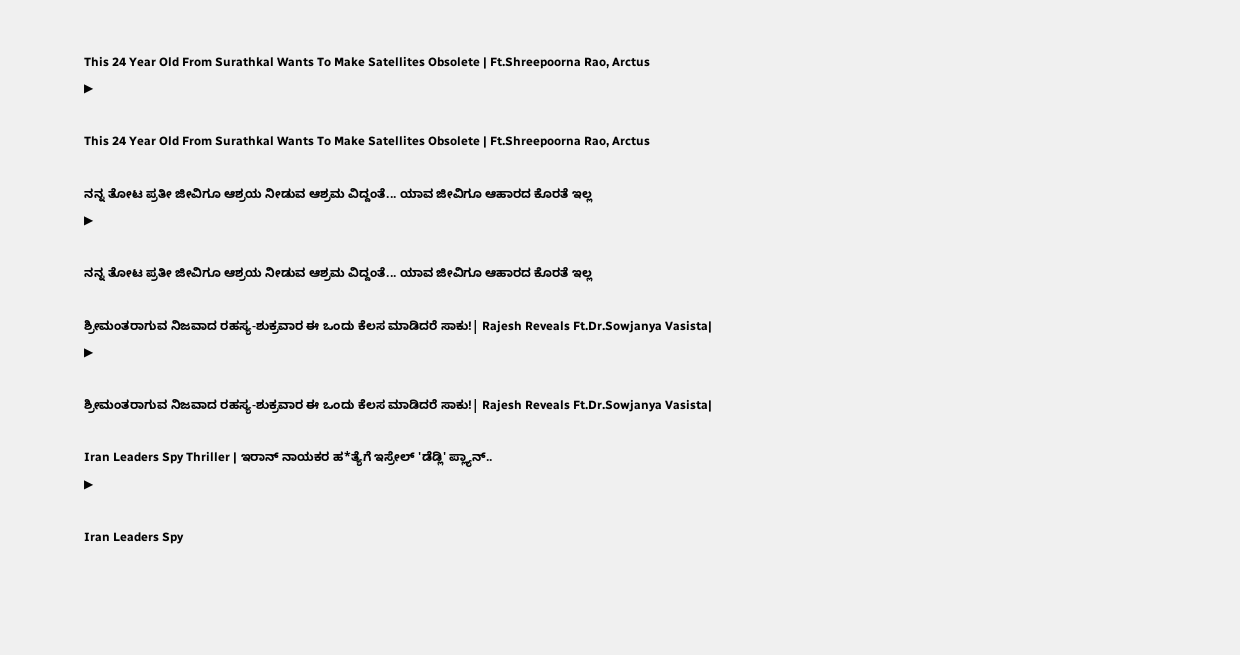This 24 Year Old From Surathkal Wants To Make Satellites Obsolete | Ft.Shreepoorna Rao, Arctus
▶

This 24 Year Old From Surathkal Wants To Make Satellites Obsolete | Ft.Shreepoorna Rao, Arctus

ನನ್ನ ತೋಟ ಪ್ರತೀ ಜೀವಿಗೂ ಆಶ್ರಯ ನೀಡುವ ಆಶ್ರಮ ವಿದ್ದಂತೆ... ಯಾವ ಜೀವಿಗೂ ಆಹಾರದ ಕೊರತೆ ಇಲ್ಲ
▶

ನನ್ನ ತೋಟ ಪ್ರತೀ ಜೀವಿಗೂ ಆಶ್ರಯ ನೀಡುವ ಆಶ್ರಮ ವಿದ್ದಂತೆ... ಯಾವ ಜೀವಿಗೂ ಆಹಾರದ ಕೊರತೆ ಇಲ್ಲ

ಶ್ರೀಮಂತರಾಗುವ ನಿಜವಾದ ರಹಸ್ಯ-ಶುಕ್ರವಾರ ಈ ಒಂದು ಕೆಲಸ ಮಾಡಿದರೆ ಸಾಕು!| Rajesh Reveals Ft.Dr.Sowjanya Vasista|
▶

ಶ್ರೀಮಂತರಾಗುವ ನಿಜವಾದ ರಹಸ್ಯ-ಶುಕ್ರವಾರ ಈ ಒಂದು ಕೆಲಸ ಮಾಡಿದರೆ ಸಾಕು!| Rajesh Reveals Ft.Dr.Sowjanya Vasista|

Iran Leaders Spy Thriller | ಇರಾನ್ ನಾಯಕರ ಹ*ತ್ಯೆಗೆ ಇಸ್ರೇಲ್ 'ಡೆಡ್ಲಿ' ಪ್ಲ್ಯಾನ್..
▶

Iran Leaders Spy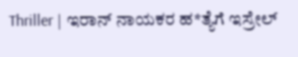Thriller | ಇರಾನ್ ನಾಯಕರ ಹ*ತ್ಯೆಗೆ ಇಸ್ರೇಲ್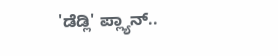'ಡೆಡ್ಲಿ' ಪ್ಲ್ಯಾನ್..